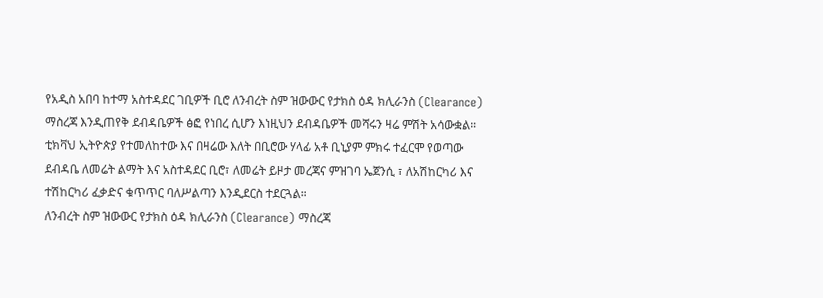የአዲስ አበባ ከተማ አስተዳደር ገቢዎች ቢሮ ለንብረት ስም ዝውውር የታክስ ዕዳ ክሊራንስ (Clearance) ማስረጃ እንዲጠየቅ ደብዳቤዎች ፅፎ የነበረ ሲሆን እነዚህን ደብዳቤዎች መሻሩን ዛሬ ምሽት አሳውቋል።
ቲክቫህ ኢትዮጵያ የተመለከተው እና በዛሬው እለት በቢሮው ሃላፊ አቶ ቢኒያም ምክሩ ተፈርሞ የወጣው ደብዳቤ ለመሬት ልማት እና አስተዳደር ቢሮ፣ ለመሬት ይዞታ መረጃና ምዝገባ ኤጀንሲ ፣ ለአሽከርካሪ እና ተሽከርካሪ ፈቃድና ቁጥጥር ባለሥልጣን እንዲደርስ ተደርጓል።
ለንብረት ስም ዝውውር የታክስ ዕዳ ክሊራንስ (Clearance) ማስረጃ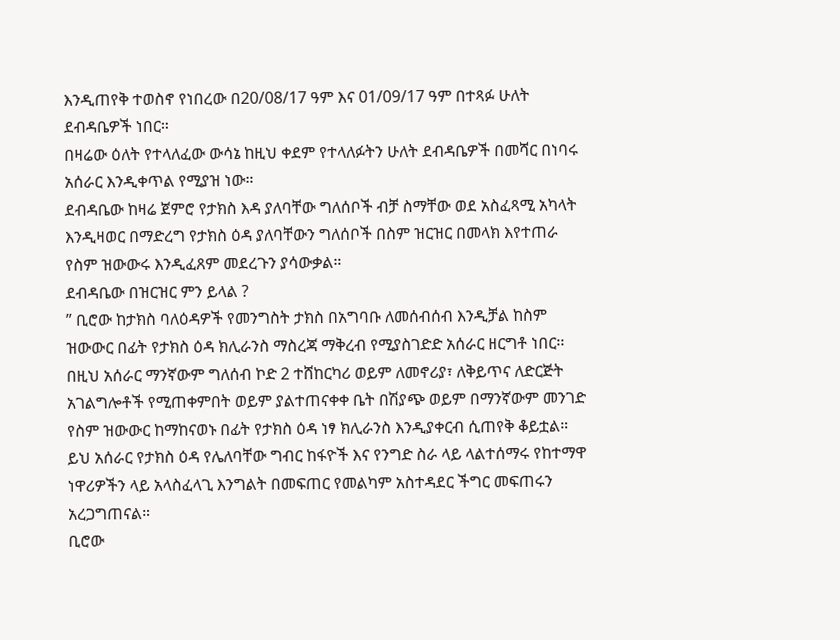እንዲጠየቅ ተወስኖ የነበረው በ20/08/17 ዓም እና 01/09/17 ዓም በተጻፉ ሁለት ደብዳቤዎች ነበር።
በዛሬው ዕለት የተላለፈው ውሳኔ ከዚህ ቀደም የተላለፉትን ሁለት ደብዳቤዎች በመሻር በነባሩ አሰራር እንዲቀጥል የሚያዝ ነው።
ደብዳቤው ከዛሬ ጀምሮ የታክስ እዳ ያለባቸው ግለሰቦች ብቻ ስማቸው ወደ አስፈጻሚ አካላት እንዲዛወር በማድረግ የታክስ ዕዳ ያለባቸውን ግለሰቦች በስም ዝርዝር በመላክ እየተጠራ የስም ዝውውሩ እንዲፈጸም መደረጉን ያሳውቃል።
ደብዳቤው በዝርዝር ምን ይላል ?
” ቢሮው ከታክስ ባለዕዳዎች የመንግስት ታክስ በአግባቡ ለመሰብሰብ እንዲቻል ከስም ዝውውር በፊት የታክስ ዕዳ ክሊራንስ ማስረጃ ማቅረብ የሚያስገድድ አሰራር ዘርግቶ ነበር፡፡
በዚህ አሰራር ማንኛውም ግለሰብ ኮድ 2 ተሸከርካሪ ወይም ለመኖሪያ፣ ለቅይጥና ለድርጅት አገልግሎቶች የሚጠቀምበት ወይም ያልተጠናቀቀ ቤት በሽያጭ ወይም በማንኛውም መንገድ የስም ዝውውር ከማከናወኑ በፊት የታክስ ዕዳ ነፃ ክሊራንስ እንዲያቀርብ ሲጠየቅ ቆይቷል።
ይህ አሰራር የታክስ ዕዳ የሌለባቸው ግብር ከፋዮች እና የንግድ ስራ ላይ ላልተሰማሩ የከተማዋ ነዋሪዎችን ላይ አላስፈላጊ እንግልት በመፍጠር የመልካም አስተዳደር ችግር መፍጠሩን አረጋግጠናል።
ቢሮው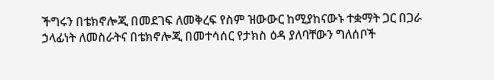ችግሩን በቴክኖሎጂ በመደገፍ ለመቅረፍ የስም ዝውውር ከሚያከናውኑ ተቋማት ጋር በጋራ ኃላፊነት ለመስራትና በቴክኖሎጂ በመተሳሰር የታክስ ዕዳ ያለባቸውን ግለሰቦች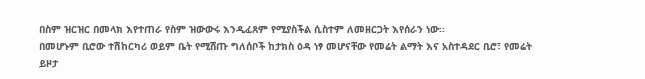በስም ዝርዝር በመላክ እየተጠራ የስም ዝውውሩ እንዲፈጸም የሚያስችል ሲስተም ለመዘርጋት እየሰራን ነው፡፡
በመሆኑም ቢሮው ተሽከርካሪ ወይም ቤት የሚሸጡ ግለሰቦች ከታክስ ዕዳ ነፃ መሆናቸው የመሬት ልማት እና አስተዳደር ቢሮ፣ የመሬት ይዞታ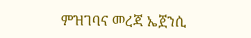ምዝገባና መረጃ ኤጀንሲ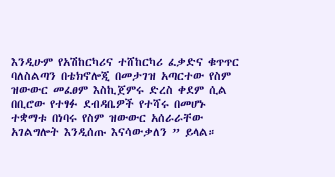እንዲሁም የአሽከርካሪና ተሸከርካሪ ፈቃድና ቁጥጥር ባለስልጣን በቴክኖሎጂ በመታገዝ አጣርተው የስም ዝውውር መፈፀም እስኪጀምሩ ድረስ ቀደም ሲል በቢሮው የተፃፉ ደብዳቤዎች የተሻሩ በመሆኑ ተቋማቱ በነባሩ የስም ዝውውር አሰራራቸው አገልግሎት እንዲሰጡ እናሳውቃለን ” ይላል።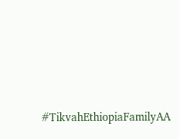#TikvahEthiopiaFamilyAA